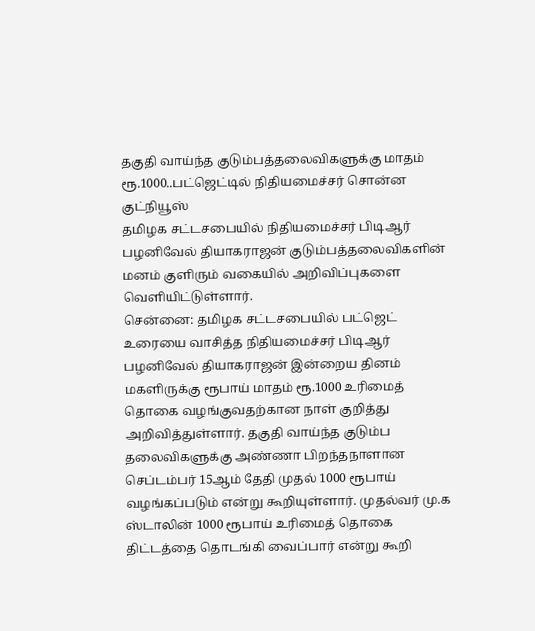தகுதி வாய்ந்த குடும்பத்தலைவிகளுக்கு மாதம் ரூ.1000..பட்ஜெட்டில் நிதியமைச்சர் சொன்ன குட்நியூஸ்
தமிழக சட்டசபையில் நிதியமைச்சர் பிடிஆர் பழனிவேல் தியாகராஜன் குடும்பத்தலைவிகளின் மனம் குளிரும் வகையில் அறிவிப்புகளை வெளியிட்டுள்ளார்.
சென்னை: தமிழக சட்டசபையில் பட்ஜெட் உரையை வாசித்த நிதியமைச்சர் பிடிஆர் பழனிவேல் தியாகராஜன் இன்றைய தினம் மகளிருக்கு ரூபாய் மாதம் ரூ.1000 உரிமைத் தொகை வழங்குவதற்கான நாள் குறித்து அறிவித்துள்ளார். தகுதி வாய்ந்த குடும்ப தலைவிகளுக்கு அண்ணா பிறந்தநாளான செப்டம்பர் 15ஆம் தேதி முதல் 1000 ரூபாய் வழங்கப்படும் என்று கூறியுள்ளார். முதல்வர் மு.க ஸ்டாலின் 1000 ரூபாய் உரிமைத் தொகை திட்டத்தை தொடங்கி வைப்பார் என்று கூறி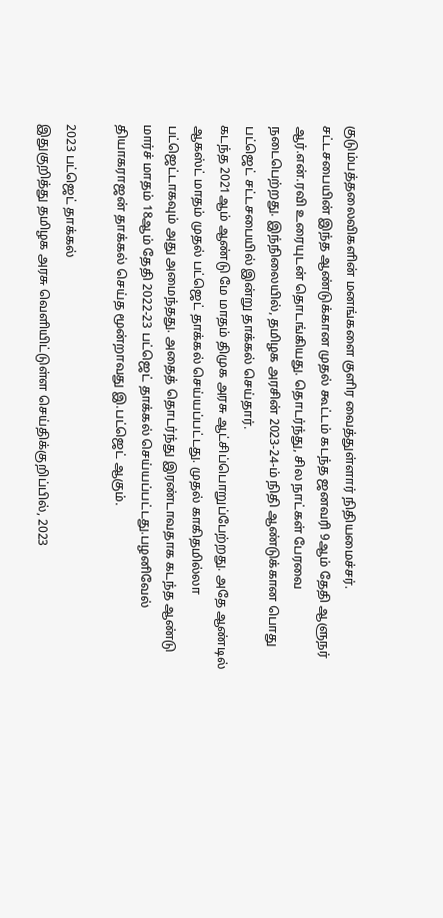குடும்பத்தலைவிகளின் மனங்களை குளிர வைத்துள்ளார் நிதியமைச்சர்.
சட்டசபையின் இந்த ஆண்டுக்கான முதல் கூட்டம் கடந்த ஜனவரி 9ஆம் தேதி ஆளுநர் ஆர்.என்.ரவி உரையுடன் தொடங்கியது. தொடர்ந்து, சில நாட்கள் பேரவை நடைபெற்றது. இந்நிலையில், தமிழக அரசின் 2023-24-ம் நிதி ஆண்டுக்கான பொது பட்ஜெட் சட்டசபையில் இன்று தாக்கல் செய்தார்.
கடந்த 2021ஆம் ஆண்டு மே மாதம் திமுக அரசு ஆட்சிப்பொறுப்பேற்றது. அதே ஆண்டில் ஆகஸ்ட் மாதம் முதல் பட்ஜெட் தாக்கல் செய்யப்பட்டது. முதல் காகிதமில்லா பட்ஜெட்டாகவும் அது அமைந்தது. அதைத் தொடர்ந்து இரண்டாவதாக கடந்த ஆண்டு மார்ச் மாதம் 18ஆம் தேதி 2022-23 பட்ஜெட் தாக்கல் செய்யப்பட்டது.பழனிவேல் தியாகராஜன் தாக்கல் செய்த மூன்றாவது இ.பட்ஜெட் ஆகும்.

2023 பட்ஜெட் தாக்கல்
இதுகுறித்து தமிழக அரசு வெளியிட்டுள்ள செய்திக்குறிப்பில், 2023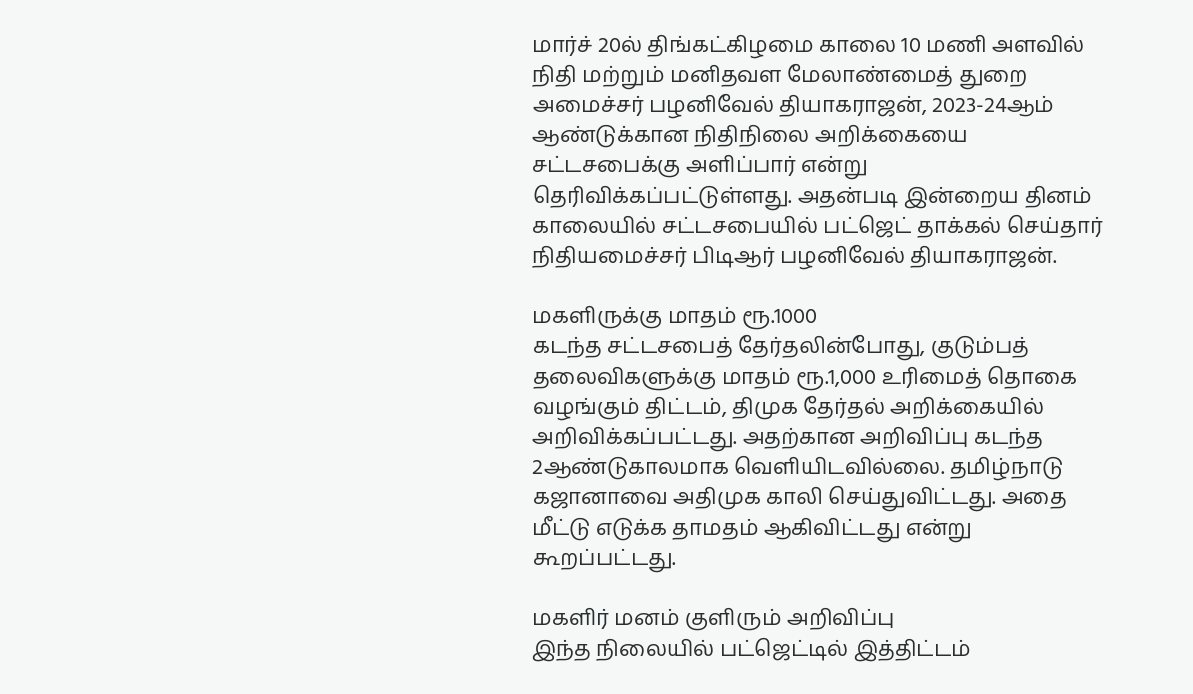மார்ச் 20ல் திங்கட்கிழமை காலை 10 மணி அளவில் நிதி மற்றும் மனிதவள மேலாண்மைத் துறை அமைச்சர் பழனிவேல் தியாகராஜன், 2023-24ஆம் ஆண்டுக்கான நிதிநிலை அறிக்கையை சட்டசபைக்கு அளிப்பார் என்று தெரிவிக்கப்பட்டுள்ளது. அதன்படி இன்றைய தினம் காலையில் சட்டசபையில் பட்ஜெட் தாக்கல் செய்தார் நிதியமைச்சர் பிடிஆர் பழனிவேல் தியாகராஜன்.

மகளிருக்கு மாதம் ரூ.1000
கடந்த சட்டசபைத் தேர்தலின்போது, குடும்பத் தலைவிகளுக்கு மாதம் ரூ.1,000 உரிமைத் தொகை வழங்கும் திட்டம், திமுக தேர்தல் அறிக்கையில் அறிவிக்கப்பட்டது. அதற்கான அறிவிப்பு கடந்த 2ஆண்டுகாலமாக வெளியிடவில்லை. தமிழ்நாடு கஜானாவை அதிமுக காலி செய்துவிட்டது. அதை மீட்டு எடுக்க தாமதம் ஆகிவிட்டது என்று கூறப்பட்டது.

மகளிர் மனம் குளிரும் அறிவிப்பு
இந்த நிலையில் பட்ஜெட்டில் இத்திட்டம்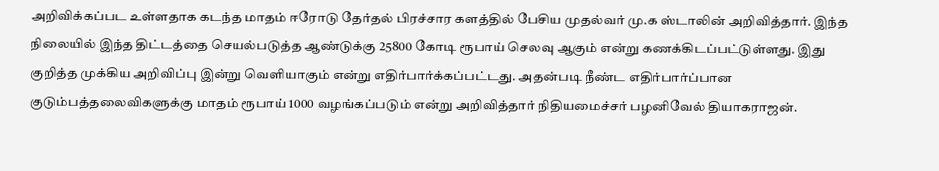அறிவிக்கப்பட உள்ளதாக கடந்த மாதம் ஈரோடு தேர்தல் பிரச்சார களத்தில் பேசிய முதல்வர் மு.க ஸ்டாலின் அறிவித்தார். இந்த நிலையில் இந்த திட்டத்தை செயல்படுத்த ஆண்டுக்கு 25800 கோடி ரூபாய் செலவு ஆகும் என்று கணக்கிடப்பட்டுள்ளது. இது குறித்த முக்கிய அறிவிப்பு இன்று வெளியாகும் என்று எதிர்பார்க்கப்பட்டது. அதன்படி நீண்ட எதிர்பார்ப்பான குடும்பத்தலைவிகளுக்கு மாதம் ரூபாய் 1000 வழங்கப்படும் என்று அறிவித்தார் நிதியமைச்சர் பழனிவேல் தியாகராஜன்.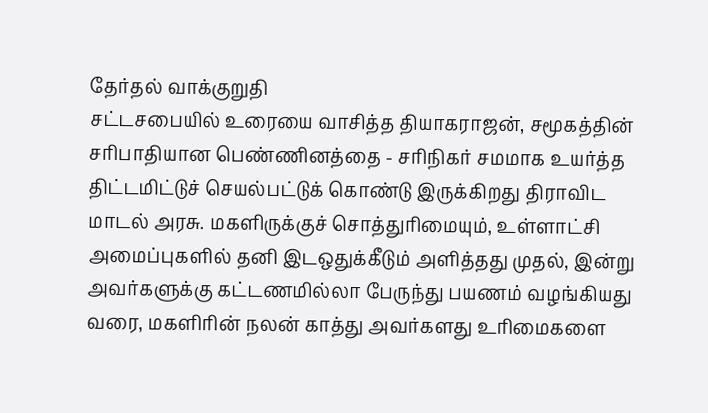தேர்தல் வாக்குறுதி
சட்டசபையில் உரையை வாசித்த தியாகராஜன், சமூகத்தின் சரிபாதியான பெண்ணினத்தை - சரிநிகர் சமமாக உயர்த்த திட்டமிட்டுச் செயல்பட்டுக் கொண்டு இருக்கிறது திராவிட மாடல் அரசு. மகளிருக்குச் சொத்துரிமையும், உள்ளாட்சி அமைப்புகளில் தனி இடஒதுக்கீடும் அளித்தது முதல், இன்று அவர்களுக்கு கட்டணமில்லா பேருந்து பயணம் வழங்கியது வரை, மகளிரின் நலன் காத்து அவர்களது உரிமைகளை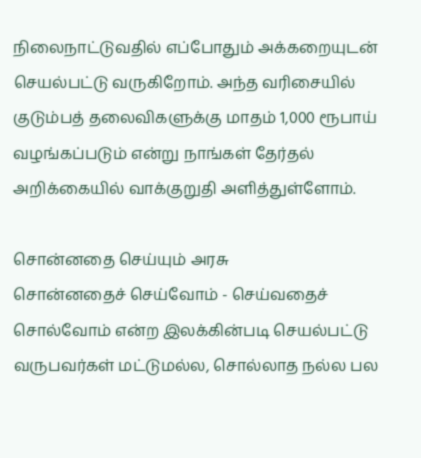நிலைநாட்டுவதில் எப்போதும் அக்கறையுடன் செயல்பட்டு வருகிறோம். அந்த வரிசையில் குடும்பத் தலைவிகளுக்கு மாதம் 1,000 ரூபாய் வழங்கப்படும் என்று நாங்கள் தேர்தல் அறிக்கையில் வாக்குறுதி அளித்துள்ளோம்.

சொன்னதை செய்யும் அரசு
சொன்னதைச் செய்வோம் - செய்வதைச் சொல்வோம் என்ற இலக்கின்படி செயல்பட்டு வருபவர்கள் மட்டுமல்ல, சொல்லாத நல்ல பல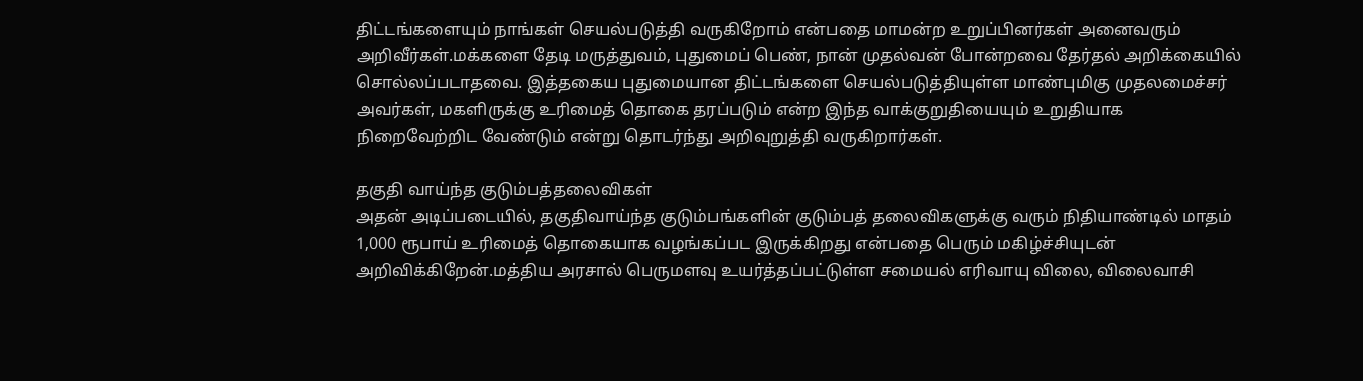திட்டங்களையும் நாங்கள் செயல்படுத்தி வருகிறோம் என்பதை மாமன்ற உறுப்பினர்கள் அனைவரும் அறிவீர்கள்.மக்களை தேடி மருத்துவம், புதுமைப் பெண், நான் முதல்வன் போன்றவை தேர்தல் அறிக்கையில் சொல்லப்படாதவை. இத்தகைய புதுமையான திட்டங்களை செயல்படுத்தியுள்ள மாண்புமிகு முதலமைச்சர் அவர்கள், மகளிருக்கு உரிமைத் தொகை தரப்படும் என்ற இந்த வாக்குறுதியையும் உறுதியாக நிறைவேற்றிட வேண்டும் என்று தொடர்ந்து அறிவுறுத்தி வருகிறார்கள்.

தகுதி வாய்ந்த குடும்பத்தலைவிகள்
அதன் அடிப்படையில், தகுதிவாய்ந்த குடும்பங்களின் குடும்பத் தலைவிகளுக்கு வரும் நிதியாண்டில் மாதம் 1,000 ரூபாய் உரிமைத் தொகையாக வழங்கப்பட இருக்கிறது என்பதை பெரும் மகிழ்ச்சியுடன் அறிவிக்கிறேன்.மத்திய அரசால் பெருமளவு உயர்த்தப்பட்டுள்ள சமையல் எரிவாயு விலை, விலைவாசி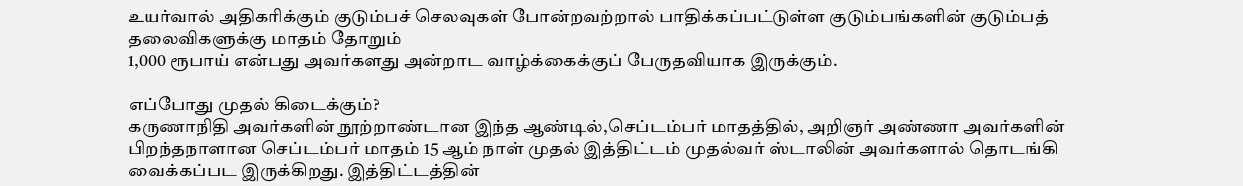உயர்வால் அதிகரிக்கும் குடும்பச் செலவுகள் போன்றவற்றால் பாதிக்கப்பட்டுள்ள குடும்பங்களின் குடும்பத் தலைவிகளுக்கு மாதம் தோறும்
1,000 ரூபாய் என்பது அவர்களது அன்றாட வாழ்க்கைக்குப் பேருதவியாக இருக்கும்.

எப்போது முதல் கிடைக்கும்?
கருணாநிதி அவர்களின் நூற்றாண்டான இந்த ஆண்டில்,செப்டம்பர் மாதத்தில், அறிஞர் அண்ணா அவர்களின் பிறந்தநாளான செப்டம்பர் மாதம் 15 ஆம் நாள் முதல் இத்திட்டம் முதல்வர் ஸ்டாலின் அவர்களால் தொடங்கி வைக்கப்பட இருக்கிறது. இத்திட்டத்தின்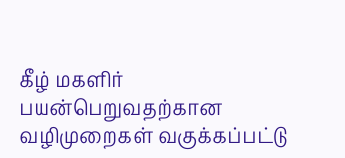கீழ் மகளிர் பயன்பெறுவதற்கான வழிமுறைகள் வகுக்கப்பட்டு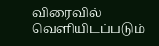விரைவில் வெளியிடப்படும்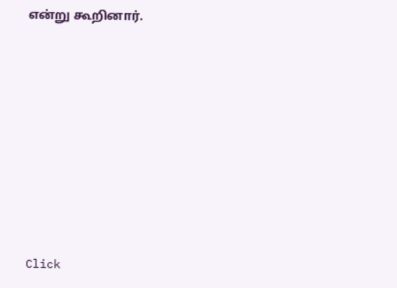என்று கூறினார்.












Click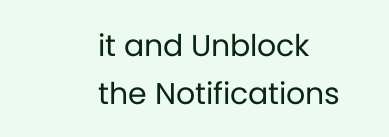it and Unblock the Notifications